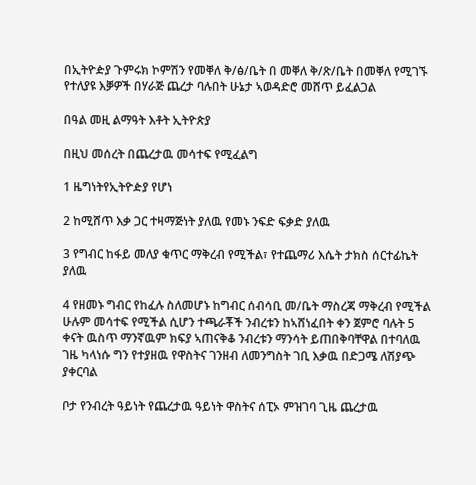በኢትዮዽያ ጉምሩክ ኮምሽን የመቐለ ቅ/ፅ/ቤት በ መቐለ ቅ/ጽ/ቤት በመቐለ የሚገኙ የተለያዩ እቓዎች በሃራጅ ጨረታ ባሉበት ሁኔታ ኣወዳድሮ መሸጥ ይፈልጋል

በዓል መዚ ልማዓት እቶት ኢትዮጵያ

በዚህ መሰረት በጨረታዉ መሳተፍ የሚፈልግ

1 ዜግነትየኢትዮዽያ የሆነ

2 ከሚሸጥ እቃ ጋር ተዛማጅነት ያለዉ የመኑ ንፍድ ፍቃድ ያለዉ

3 የግብር ከፋይ መለያ ቁጥር ማቅረብ የሚችል፣ የተጨማሪ እሴት ታክስ ሰርተፊኬት ያለዉ

4 የዘመኑ ግብር የከፈሉ ስለመሆኑ ከግብር ሰብሳቢ መ/ቤት ማስረጃ ማቅረብ የሚችል ሁሉም መሳተፍ የሚችል ሲሆን ተጫራቾች ንብረቱን ከኣሸነፈበት ቀን ጀምሮ ባሉት 5 ቀናት ዉስጥ ማንኛዉም ክፍያ ኣጠናቅቆ ንብረቱን ማንሳት ይጠበቅባቸዋል በተባለዉ ገዜ ካላነሱ ግን የተያዘዉ የዋስትና ገንዘብ ለመንግስት ገቢ እቃዉ በድጋሜ ለሽያጭ ያቀርባል

ቦታ የንብረት ዓይነት የጨረታዉ ዓይነት ዋስትና ሰፒኦ ምዝገባ ጊዜ ጨረታዉ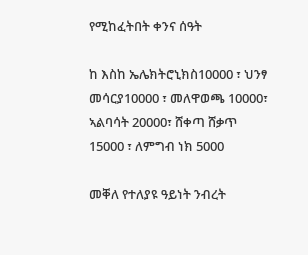የሚከፈትበት ቀንና ሰዓት

ከ እስከ ኤሌክትሮኒክስ10000 ፣ ህንፃ መሳርያ10000 ፣ መለዋወጫ 10000፣ ኣልባሳት 20000፣ ሸቀጣ ሸቃጥ 15000 ፣ ለምግብ ነክ 5000

መቐለ የተለያዩ ዓይነት ንብረት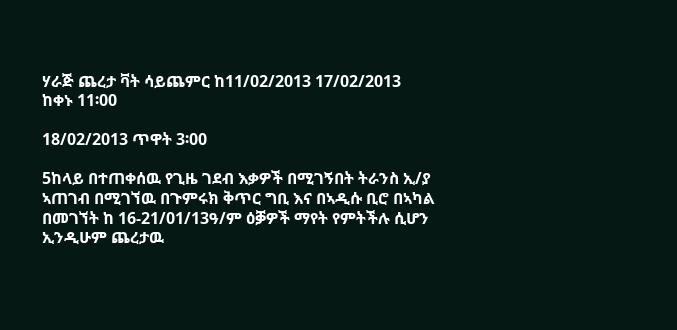ሃራጅ ጨረታ ቫት ሳይጨምር ከ11/02/2013 17/02/2013  ከቀኑ 11፡00

18/02/2013 ጥዋት 3፡00

5ከላይ በተጠቀሰዉ የጊዜ ገደብ እቃዎች በሚገኝበት ትራንስ ኢ/ያ ኣጠገብ በሚገኘዉ በጉምሩክ ቅጥር ግቢ እና በኣዲሱ ቢሮ በኣካል በመገኘት ከ 16-21/01/13ዓ/ም ዕቓዎች ማየት የምትችሉ ሲሆን ኢንዲሁም ጨረታዉ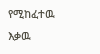የሚከፈተዉ እቃዉ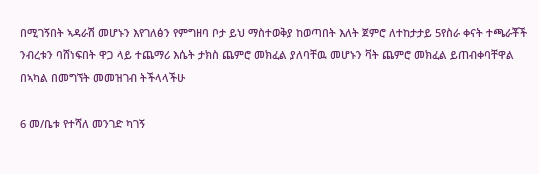በሚገኝበት ኣዳራሽ መሆኑን እየገለፅን የምግዘባ ቦታ ይህ ማስተወቅያ ከወጣበት እለት ጀምሮ ለተከታታይ 5የስራ ቀናት ተጫራቾች ንብረቱን ባሸነፍበት ዋጋ ላይ ተጨማሪ እሴት ታክስ ጨምሮ መክፈል ያለባቸዉ መሆኑን ቫት ጨምሮ መክፈል ይጠብቀባቸዋል በኣካል በመግኘት መመዝገብ ትችላላችሁ

6 መ/ቤቱ የተሻለ መንገድ ካገኝ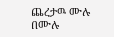ጨረታዉ ሙሉ በሙሉ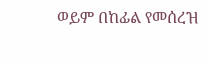ወይም በከፊል የመሰረዝ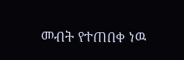መብት የተጠበቀ ነዉ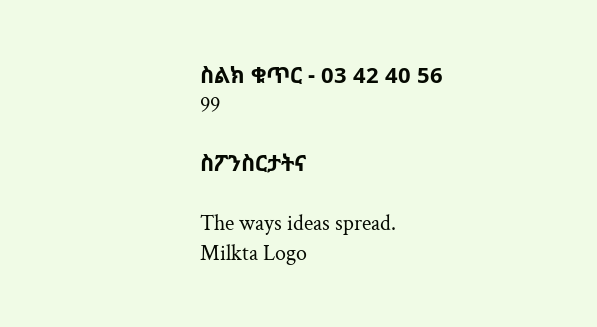ስልክ ቁጥር - 03 42 40 56 99

ስፖንስርታትና

The ways ideas spread.
Milkta Logo